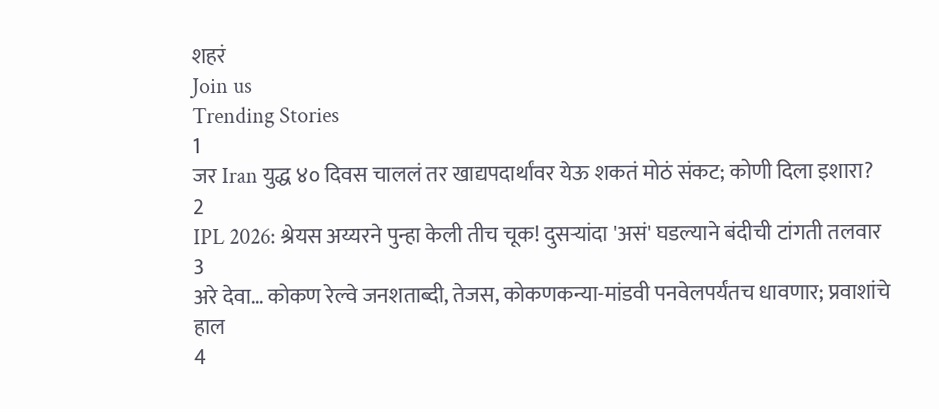शहरं
Join us
Trending Stories
1
जर Iran युद्ध ४० दिवस चाललं तर खाद्यपदार्थांवर येऊ शकतं मोठं संकट; कोणी दिला इशारा?
2
IPL 2026: श्रेयस अय्यरने पुन्हा केली तीच चूक! दुसऱ्यांदा 'असं' घडल्याने बंदीची टांगती तलवार
3
अरे देवा… कोकण रेल्वे जनशताब्दी, तेजस, कोकणकन्या-मांडवी पनवेलपर्यंतच धावणार; प्रवाशांचे हाल
4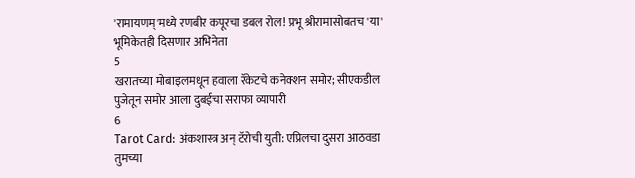'रामायणम्'मध्ये रणबीर कपूरचा डबल रोल! प्रभू श्रीरामासोबतच 'या' भूमिकेतही दिसणार अभिनेता
5
खरातच्या मोबाइलमधून हवाला रॅकेटचे कनेक्शन समोर; सीएकडील पुजेतून समोर आला दुबईचा सराफा व्यापारी
6
Tarot Card: अंकशास्त्र अन् टॅरोची युती: एप्रिलचा दुसरा आठवडा तुमच्या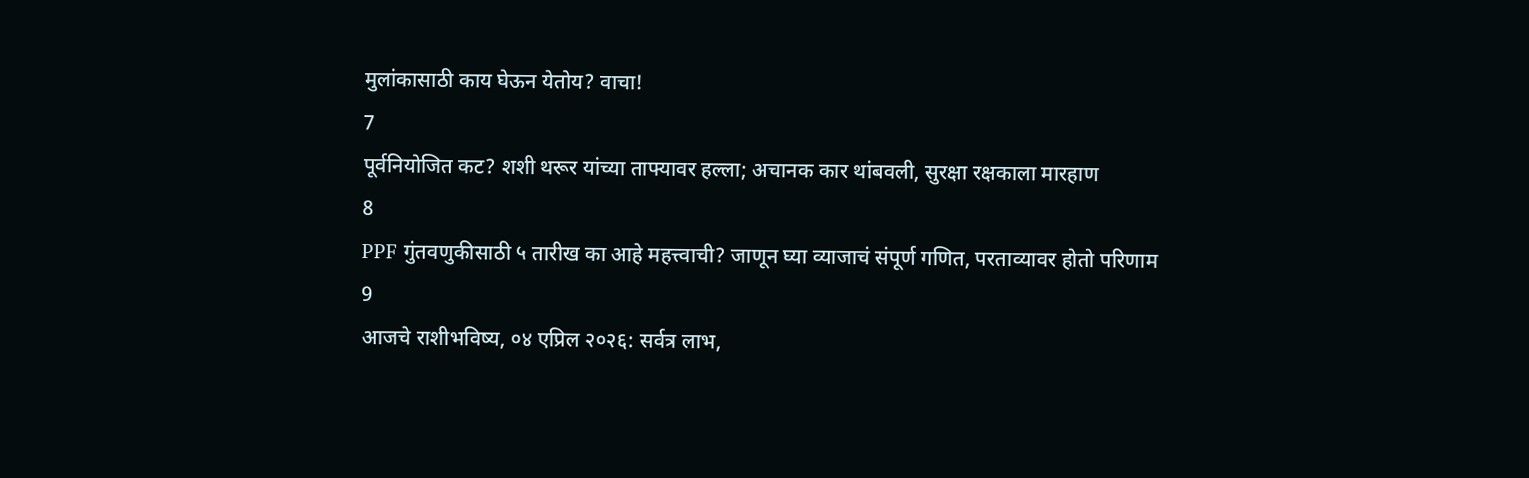मुलांकासाठी काय घेऊन येतोय? वाचा!
7
पूर्वनियोजित कट? शशी थरूर यांच्या ताफ्यावर हल्ला; अचानक कार थांबवली, सुरक्षा रक्षकाला मारहाण
8
PPF गुंतवणुकीसाठी ५ तारीख का आहे महत्त्वाची? जाणून घ्या व्याजाचं संपूर्ण गणित, परताव्यावर होतो परिणाम
9
आजचे राशीभविष्य, ०४ एप्रिल २०२६: सर्वत्र लाभ,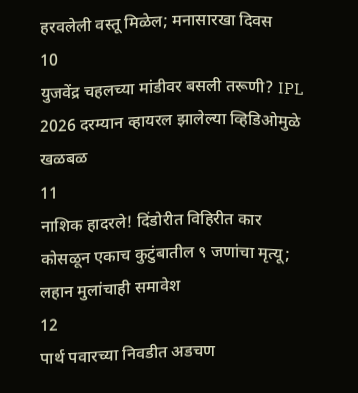हरवलेली वस्तू मिळेल; मनासारखा दिवस
10
युजवेंद्र चहलच्या मांडीवर बसली तरूणी? IPL 2026 दरम्यान व्हायरल झालेल्या व्हिडिओमुळे खळबळ
11
नाशिक हादरले! दिंडोरीत विहिरीत कार कोसळून एकाच कुटुंबातील ९ जणांचा मृत्यू; लहान मुलांचाही समावेश
12
पार्थ पवारच्या निवडीत अडचण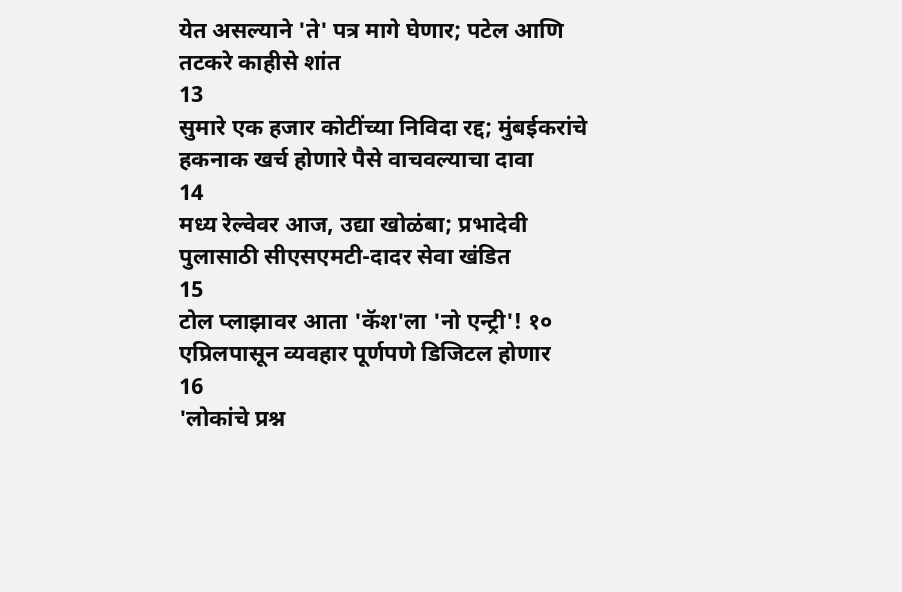येत असल्याने 'ते' पत्र मागे घेणार; पटेल आणि तटकरे काहीसे शांत
13
सुमारे एक हजार कोटींच्या निविदा रद्द; मुंबईकरांचे हकनाक खर्च होणारे पैसे वाचवल्याचा दावा
14
मध्य रेल्वेवर आज, उद्या खोळंबा; प्रभादेवी पुलासाठी सीएसएमटी-दादर सेवा खंडित
15
टोल प्लाझावर आता 'कॅश'ला 'नो एन्ट्री'! १० एप्रिलपासून व्यवहार पूर्णपणे डिजिटल होणार
16
'लोकांचे प्रश्न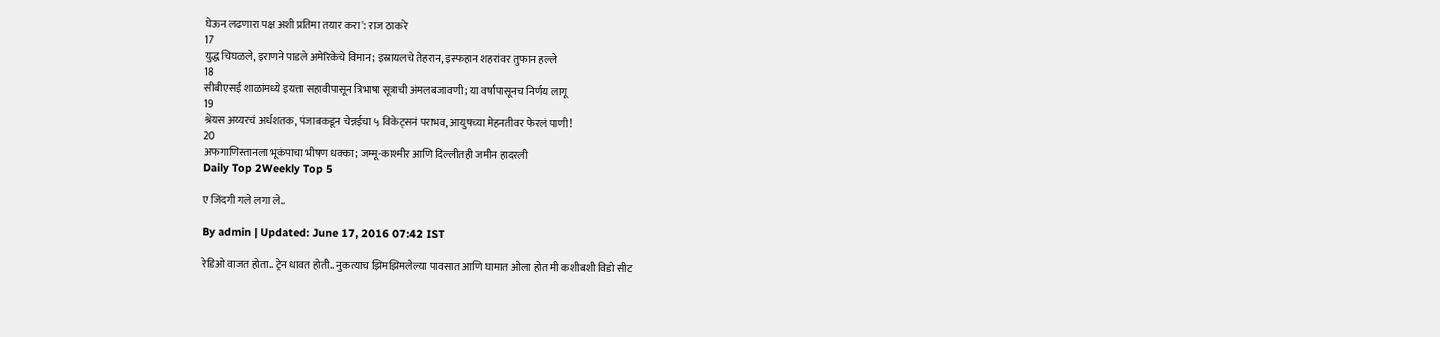घेऊन लढणारा पक्ष अशी प्रतिमा तयार करा': राज ठाकरे
17
युद्ध चिघळले, इराणने पाडले अमेरिकेचे विमान; इस्रायलचे तेहरान, इस्फहान शहरांवर तुफान हल्ले
18
सीबीएसई शाळांमध्ये इयत्ता सहावीपासून त्रिभाषा सूत्राची अंमलबजावणी; या वर्षापासूनच निर्णय लागू
19
श्रेयस अय्यरचं अर्धशतक, पंजाबकडून चेन्नईचा ५ विकेट्सनं पराभव, आयुषच्या मेहनतीवर फेरलं पाणी!
20
अफगाणिस्तानला भूकंपाचा भीषण धक्का; जम्मू-काश्मीर आणि दिल्लीतही जमीन हादरली
Daily Top 2Weekly Top 5

ए जिंदगी गले लगा ले..

By admin | Updated: June 17, 2016 07:42 IST

रेडिओ वाजत होता.. ट्रेन धावत होती.. नुकत्याच झिमझिमलेल्या पावसात आणि घामात ओला होत मी कशीबशी विडो सीट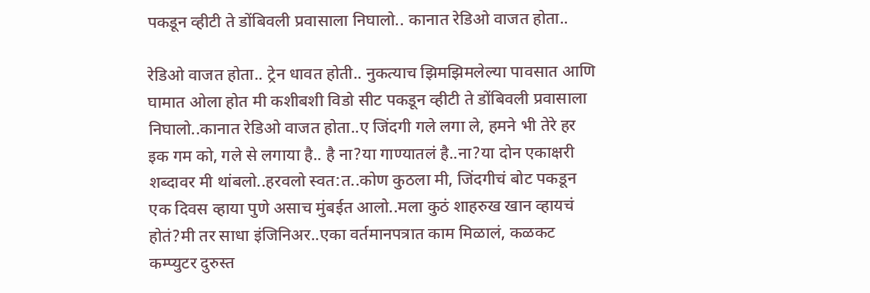पकडून व्हीटी ते डोंबिवली प्रवासाला निघालो.. कानात रेडिओ वाजत होता..

रेडिओ वाजत होता.. ट्रेन धावत होती.. नुकत्याच झिमझिमलेल्या पावसात आणि घामात ओला होत मी कशीबशी विडो सीट पकडून व्हीटी ते डोंबिवली प्रवासाला निघालो..कानात रेडिओ वाजत होता..ए जिंदगी गले लगा ले, हमने भी तेरे हर इक गम को, गले से लगाया है.. है ना?या गाण्यातलं है..ना?या दोन एकाक्षरी शब्दावर मी थांबलो..हरवलो स्वत:त..कोण कुठला मी, जिंदगीचं बोट पकडून एक दिवस व्हाया पुणे असाच मुंबईत आलो..मला कुठं शाहरुख खान व्हायचं होतं?मी तर साधा इंजिनिअर..एका वर्तमानपत्रात काम मिळालं, कळकट कम्प्युटर दुरुस्त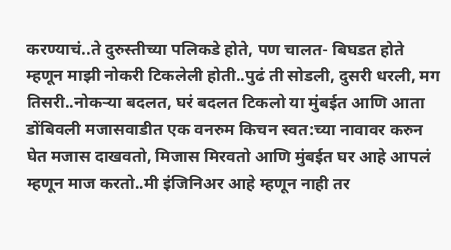करण्याचं..ते दुरुस्तीच्या पलिकडे होते, पण चालत- बिघडत होते म्हणून माझी नोकरी टिकलेली होती..पुढं ती सोडली, दुसरी धरली, मग तिसरी..नोकऱ्या बदलत, घरं बदलत टिकलो या मुंबईत आणि आता डोंबिवली मजासवाडीत एक वनरुम किचन स्वत:च्या नावावर करुन घेत मजास दाखवतो, मिजास मिरवतो आणि मुंबईत घर आहे आपलं म्हणून माज करतो..मी इंजिनिअर आहे म्हणून नाही तर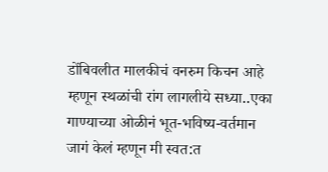डोंबिवलीत मालकीचं वनरुम किचन आहे म्हणून स्थळांची रांग लागलीये सध्या..एका गाण्याच्या ओळीनं भूत-भविष्य-वर्तमान जागं केलं म्हणून मी स्वत:त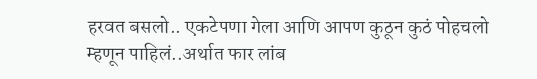हरवत बसलो.. एकटेपणा गेला आणि आपण कुठून कुठं पोहचलो म्हणून पाहिलं..अर्थात फार लांब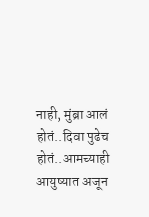नाही, मुंब्रा आलं होतं..दिवा पुढेच होतं..आमच्याही आयुष्यात अजून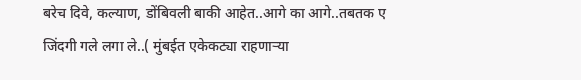बरेच दिवे, कल्याण, डोंबिवली बाकी आहेत..आगे का आगे..तबतक ए जिंदगी गले लगा ले..( मुंबईत एकेकट्या राहणाऱ्या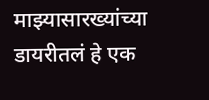माझ्यासारख्यांच्या डायरीतलं हे एक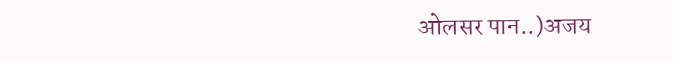ओलसर पान..)अजय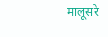मालूसरे